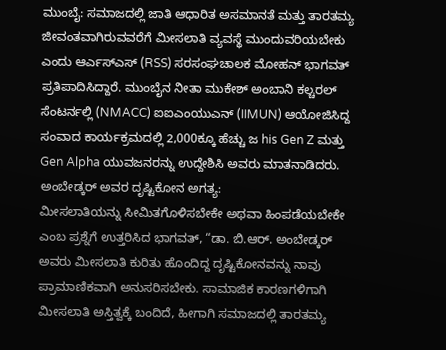ಮುಂಬೈ: ಸಮಾಜದಲ್ಲಿ ಜಾತಿ ಆಧಾರಿತ ಅಸಮಾನತೆ ಮತ್ತು ತಾರತಮ್ಯ ಜೀವಂತವಾಗಿರುವವರೆಗೆ ಮೀಸಲಾತಿ ವ್ಯವಸ್ಥೆ ಮುಂದುವರಿಯಬೇಕು ಎಂದು ಆರ್ಎಸ್ಎಸ್ (RSS) ಸರಸಂಘಚಾಲಕ ಮೋಹನ್ ಭಾಗವತ್ ಪ್ರತಿಪಾದಿಸಿದ್ದಾರೆ. ಮುಂಬೈನ ನೀತಾ ಮುಕೇಶ್ ಅಂಬಾನಿ ಕಲ್ಚರಲ್ ಸೆಂಟರ್ನಲ್ಲಿ (NMACC) ಐಐಎಂಯುಎನ್ (IIMUN) ಆಯೋಜಿಸಿದ್ದ ಸಂವಾದ ಕಾರ್ಯಕ್ರಮದಲ್ಲಿ 2,000ಕ್ಕೂ ಹೆಚ್ಚು ಜ his Gen Z ಮತ್ತು Gen Alpha ಯುವಜನರನ್ನು ಉದ್ದೇಶಿಸಿ ಅವರು ಮಾತನಾಡಿದರು.
ಅಂಬೇಡ್ಕರ್ ಅವರ ದೃಷ್ಟಿಕೋನ ಅಗತ್ಯ:
ಮೀಸಲಾತಿಯನ್ನು ಸೀಮಿತಗೊಳಿಸಬೇಕೇ ಅಥವಾ ಹಿಂಪಡೆಯಬೇಕೇ ಎಂಬ ಪ್ರಶ್ನೆಗೆ ಉತ್ತರಿಸಿದ ಭಾಗವತ್, “ಡಾ. ಬಿ.ಆರ್. ಅಂಬೇಡ್ಕರ್ ಅವರು ಮೀಸಲಾತಿ ಕುರಿತು ಹೊಂದಿದ್ದ ದೃಷ್ಟಿಕೋನವನ್ನು ನಾವು ಪ್ರಾಮಾಣಿಕವಾಗಿ ಅನುಸರಿಸಬೇಕು. ಸಾಮಾಜಿಕ ಕಾರಣಗಳಿಗಾಗಿ ಮೀಸಲಾತಿ ಅಸ್ತಿತ್ವಕ್ಕೆ ಬಂದಿದೆ, ಹೀಗಾಗಿ ಸಮಾಜದಲ್ಲಿ ತಾರತಮ್ಯ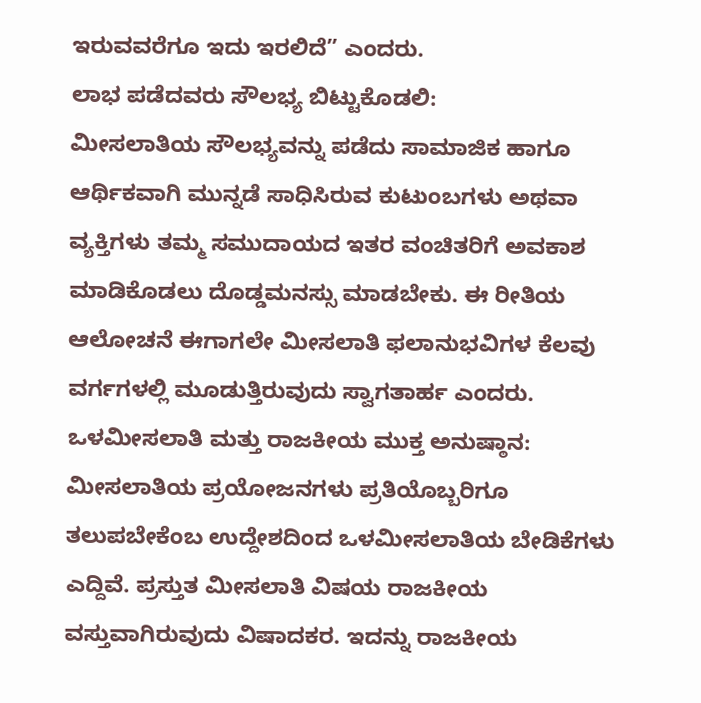ಇರುವವರೆಗೂ ಇದು ಇರಲಿದೆ” ಎಂದರು.
ಲಾಭ ಪಡೆದವರು ಸೌಲಭ್ಯ ಬಿಟ್ಟುಕೊಡಲಿ:
ಮೀಸಲಾತಿಯ ಸೌಲಭ್ಯವನ್ನು ಪಡೆದು ಸಾಮಾಜಿಕ ಹಾಗೂ ಆರ್ಥಿಕವಾಗಿ ಮುನ್ನಡೆ ಸಾಧಿಸಿರುವ ಕುಟುಂಬಗಳು ಅಥವಾ ವ್ಯಕ್ತಿಗಳು ತಮ್ಮ ಸಮುದಾಯದ ಇತರ ವಂಚಿತರಿಗೆ ಅವಕಾಶ ಮಾಡಿಕೊಡಲು ದೊಡ್ಡಮನಸ್ಸು ಮಾಡಬೇಕು. ಈ ರೀತಿಯ ಆಲೋಚನೆ ಈಗಾಗಲೇ ಮೀಸಲಾತಿ ಫಲಾನುಭವಿಗಳ ಕೆಲವು ವರ್ಗಗಳಲ್ಲಿ ಮೂಡುತ್ತಿರುವುದು ಸ್ವಾಗತಾರ್ಹ ಎಂದರು.
ಒಳಮೀಸಲಾತಿ ಮತ್ತು ರಾಜಕೀಯ ಮುಕ್ತ ಅನುಷ್ಠಾನ:
ಮೀಸಲಾತಿಯ ಪ್ರಯೋಜನಗಳು ಪ್ರತಿಯೊಬ್ಬರಿಗೂ ತಲುಪಬೇಕೆಂಬ ಉದ್ದೇಶದಿಂದ ಒಳಮೀಸಲಾತಿಯ ಬೇಡಿಕೆಗಳು ಎದ್ದಿವೆ. ಪ್ರಸ್ತುತ ಮೀಸಲಾತಿ ವಿಷಯ ರಾಜಕೀಯ ವಸ್ತುವಾಗಿರುವುದು ವಿಷಾದಕರ. ಇದನ್ನು ರಾಜಕೀಯ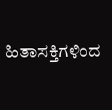ಹಿತಾಸಕ್ತಿಗಳಿಂದ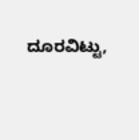ದೂರವಿಟ್ಟು,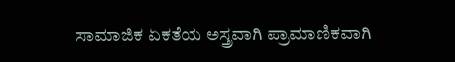ಸಾಮಾಜಿಕ ಏಕತೆಯ ಅಸ್ತ್ರವಾಗಿ ಪ್ರಾಮಾಣಿಕವಾಗಿ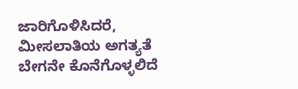ಜಾರಿಗೊಳಿಸಿದರೆ, ಮೀಸಲಾತಿಯ ಅಗತ್ಯತೆ ಬೇಗನೇ ಕೊನೆಗೊಳ್ಳಲಿದೆ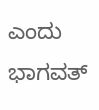ಎಂದು ಭಾಗವತ್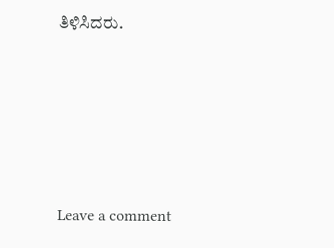ತಿಳಿಸಿದರು.





Leave a comment